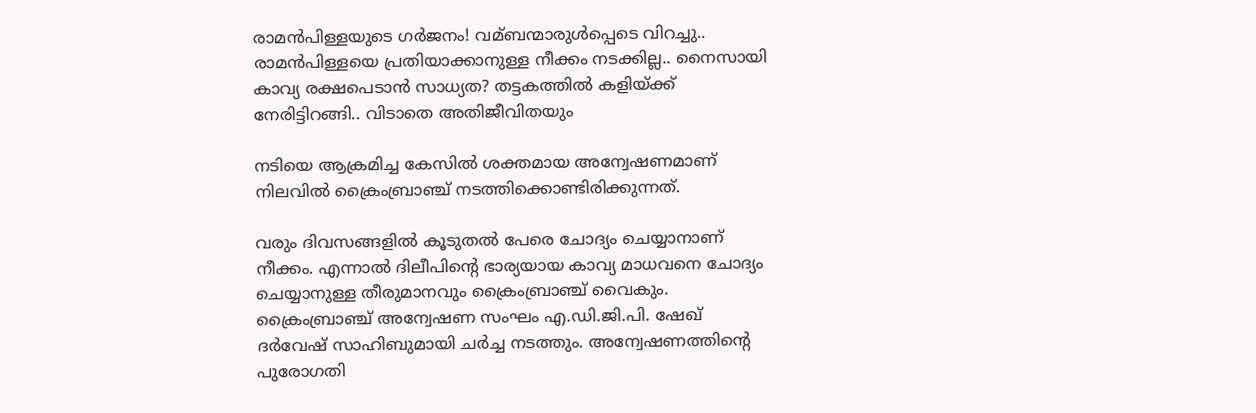രാമന്‍പിള്ളയുടെ ഗര്‍ജനം! വമ്ബന്മാരുള്‍പ്പെടെ വിറച്ചു.. രാമന്‍പിള്ളയെ പ്രതിയാക്കാനുള്ള നീക്കം നടക്കില്ല.. നൈസായി കാവ്യ രക്ഷപെടാന്‍ സാധ്യത? തട്ടകത്തില്‍ കളിയ്ക്ക് നേരിട്ടിറങ്ങി.. വിടാതെ അതിജീവിതയും

നടിയെ ആക്രമിച്ച കേസില്‍ ശക്തമായ അന്വേഷണമാണ് നിലവില്‍ ക്രൈംബ്രാഞ്ച് നടത്തിക്കൊണ്ടിരിക്കുന്നത്.

വരും ദിവസങ്ങളില്‍ കൂടുതല്‍ പേരെ ചോദ്യം ചെയ്യാനാണ് നീക്കം. എന്നാല്‍ ദിലീപിന്റെ ഭാര്യയായ കാവ്യ മാധവനെ ചോദ്യം ചെയ്യാനുള്ള തീരുമാനവും ക്രൈംബ്രാഞ്ച് വൈകും. ക്രൈംബ്രാഞ്ച് അന്വേഷണ സംഘം എ.ഡി.ജി.പി. ഷേഖ് ദര്‍വേഷ് സാഹിബുമായി ചര്‍ച്ച നടത്തും. അന്വേഷണത്തിന്റെ പുരോഗതി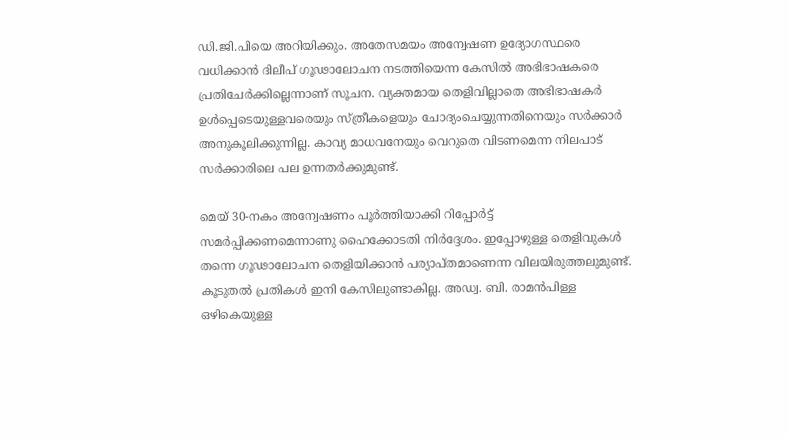ഡി.ജി.പിയെ അറിയിക്കും. അതേസമയം അന്വേഷണ ഉദ്യോഗസ്ഥരെ വധിക്കാന്‍ ദിലീപ് ഗൂഢാലോചന നടത്തിയെന്ന കേസില്‍ അഭിഭാഷകരെ പ്രതിചേര്‍ക്കില്ലെന്നാണ് സൂചന. വ്യക്തമായ തെളിവില്ലാതെ അഭിഭാഷകര്‍ ഉള്‍പ്പെടെയുള്ളവരെയും സ്ത്രീകളെയും ചോദ്യംചെയ്യുന്നതിനെയും സര്‍ക്കാര്‍ അനുകൂലിക്കുന്നില്ല. കാവ്യ മാധവനേയും വെറുതെ വിടണമെന്ന നിലപാട് സര്‍ക്കാരിലെ പല ഉന്നതര്‍ക്കുമുണ്ട്.

മെയ്‌ 30-നകം അന്വേഷണം പൂര്‍ത്തിയാക്കി റിപ്പോര്‍ട്ട് സമര്‍പ്പിക്കണമെന്നാണു ഹൈക്കോടതി നിര്‍ദ്ദേശം. ഇപ്പോഴുള്ള തെളിവുകള്‍ തന്നെ ഗൂഢാലോചന തെളിയിക്കാന്‍ പര്യാപ്തമാണെന്ന വിലയിരുത്തലുമുണ്ട്. കൂടുതല്‍ പ്രതികള്‍ ഇനി കേസിലുണ്ടാകില്ല. അഡ്വ. ബി. രാമന്‍പിള്ള ഒഴികെയുള്ള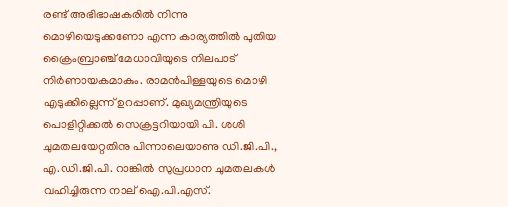രണ്ട് അഭിഭാഷകരില്‍ നിന്നു മൊഴിയെടുക്കണോ എന്ന കാര്യത്തില്‍ പുതിയ ക്രൈംബ്രാഞ്ച് മേധാവിയുടെ നിലപാട് നിര്‍ണായകമാകും. രാമന്‍പിള്ളയുടെ മൊഴി എടുക്കില്ലെന്ന് ഉറപ്പാണ്. മുഖ്യമന്ത്രിയുടെ പൊളിറ്റിക്കല്‍ സെക്രട്ടറിയായി പി. ശശി ചുമതലയേറ്റതിനു പിന്നാലെയാണു ഡി.ജി.പി., എ.ഡി.ജി.പി. റാങ്കില്‍ സുപ്രധാന ചുമതലകള്‍ വഹിച്ചിരുന്ന നാല് ഐ.പി.എസ്.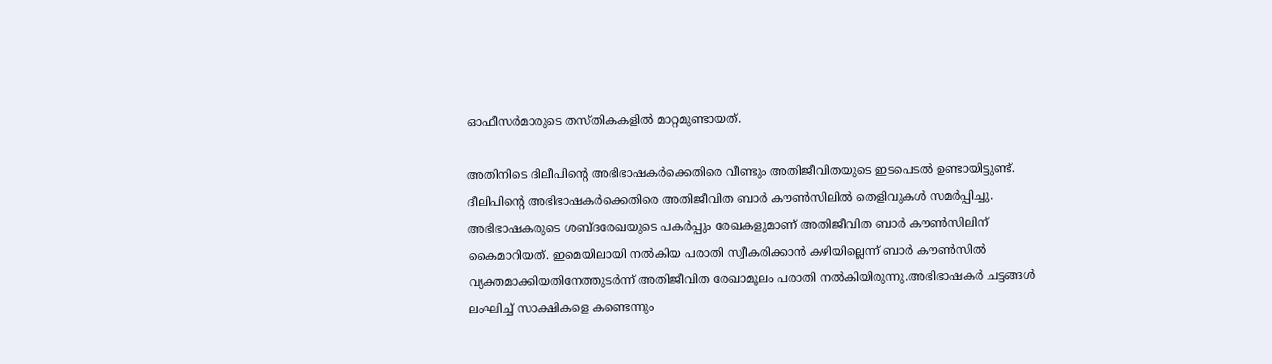ഓഫീസര്‍മാരുടെ തസ്തികകളില്‍ മാറ്റമുണ്ടായത്.

അതിനിടെ ദിലീപിന്റെ അഭിഭാഷകര്‍ക്കെതിരെ വീണ്ടും അതിജീവിതയുടെ ഇടപെടല്‍ ഉണ്ടായിട്ടുണ്ട്. ദീലിപിന്റെ അഭിഭാഷകര്‍ക്കെതിരെ അതിജീവിത ബാര്‍ കൗണ്‍സിലില്‍ തെളിവുകള്‍ സമര്‍പ്പിച്ചു. അഭിഭാഷകരുടെ ശബ്ദരേഖയുടെ പകര്‍പ്പും രേഖകളുമാണ് അതിജീവിത ബാര്‍ കൗണ്‍സിലിന് കൈമാറിയത്. ഇമെയിലായി നല്‍കിയ പരാതി സ്വീകരിക്കാന്‍ കഴിയില്ലെന്ന് ബാര്‍ കൗണ്‍സില്‍ വ്യക്തമാക്കിയതിനേത്തുടര്‍ന്ന് അതിജീവിത രേഖാമൂലം പരാതി നല്‍കിയിരുന്നു.അഭിഭാഷകര്‍ ചട്ടങ്ങള്‍ ലംഘിച്ച്‌ സാക്ഷികളെ കണ്ടെന്നും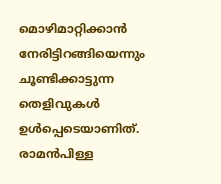മൊഴിമാറ്റിക്കാന്‍ നേരിട്ടിറങ്ങിയെന്നും ചൂണ്ടിക്കാട്ടുന്ന തെളിവുകള്‍ ഉള്‍പ്പെടെയാണിത്. രാമന്‍പിള്ള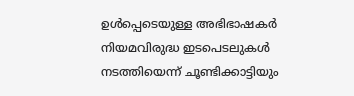ഉള്‍പ്പെടെയുള്ള അഭിഭാഷകര്‍ നിയമവിരുദ്ധ ഇടപെടലുകള്‍ നടത്തിയെന്ന് ചൂണ്ടിക്കാട്ടിയും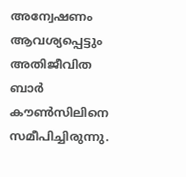അന്വേഷണം ആവശ്യപ്പെട്ടും അതിജീവിത ബാര്‍ കൗണ്‍സിലിനെ സമീപിച്ചിരുന്നു.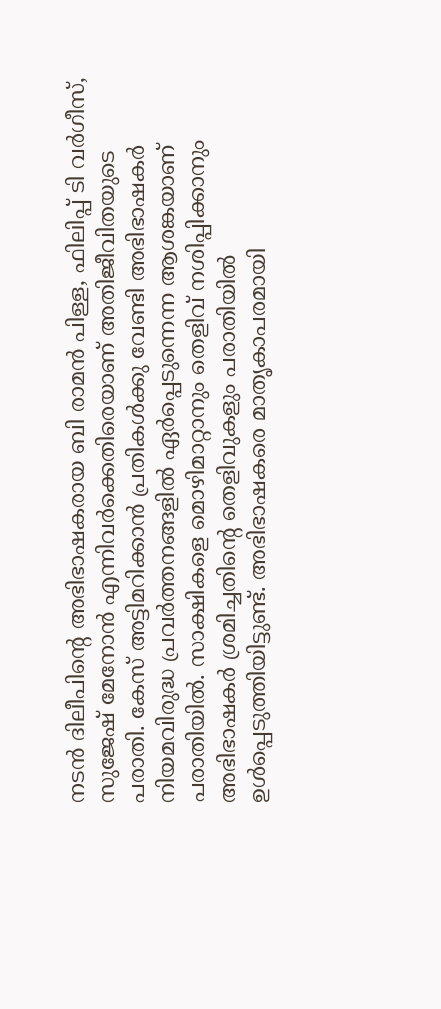നടന്‍ ദിലീപിന്റെ അഭിഭാഷകരായ ബി രാമന്‍ പിള്ള, ഫിലിപ്പ് ടി വര്‍ഗീസ്, സുജേഷ് മേനോന്‍ എന്നിവര്‍ക്കെതിരെയാണ് അതിജീവിതയുടെ പരാതി. കേസ് അട്ടിമറിക്കാന്‍ പ്രതികള്‍ക്കു വേണ്ടി അഭിഭാഷകര്‍ നിയമവിരുദ്ധ പ്രവര്‍ത്തനങ്ങളില്‍ ഏര്‍പ്പെടുന്നെന്ന ആശങ്കയാണ് പരാതിയില്‍. സാക്ഷികളെ മൊഴിമാറ്റാനും തെളിവ് നശിപ്പിക്കാനും അഭിഭാഷകര്‍ ശ്രമിച്ചതിന്റെ തെളിവുകളും പരാതിയില്‍ ഉള്‍പ്പെടുത്തിയിട്ടുണ്ട്. അഭിഭാഷകരെ മാതൃകാപരമായി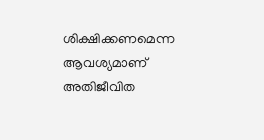ശിക്ഷിക്കണമെന്ന ആവശ്യമാണ് അതിജീവിത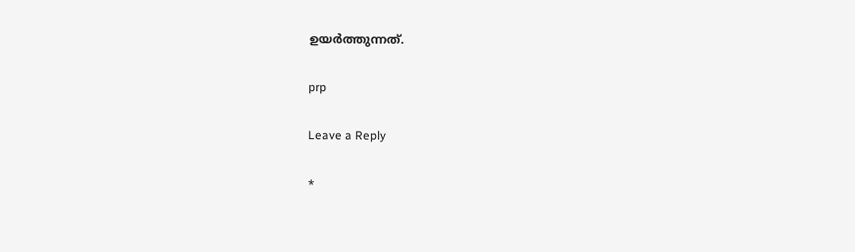ഉയര്‍ത്തുന്നത്.

prp

Leave a Reply

*